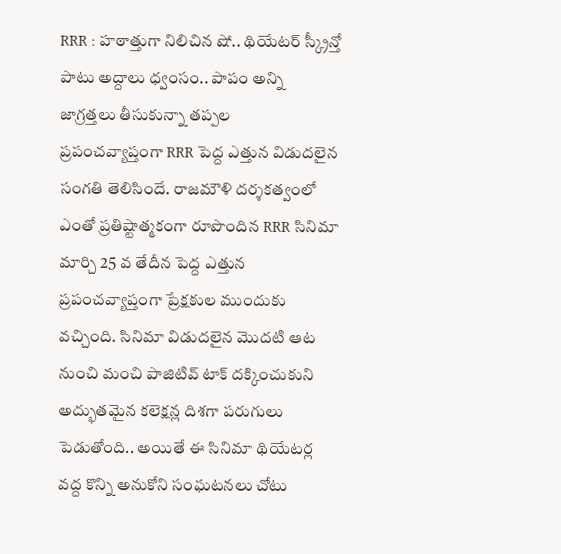RRR : హఠాత్తుగా నిలిచిన షో.. థియేటర్ స్క్రీన్తో పాటు అద్దాలు ధ్వంసం.. పాపం అన్ని జాగ్రత్తలు తీసుకున్నా తప్పల
ప్రపంచవ్యాప్తంగా RRR పెద్ద ఎత్తున విడుదలైన సంగతి తెలిసిందే. రాజమౌళి దర్శకత్వంలో ఎంతో ప్రతిష్టాత్మకంగా రూపొందిన RRR సినిమా మార్చి 25 వ తేదీన పెద్ద ఎత్తున ప్రపంచవ్యాప్తంగా ప్రేక్షకుల ముందుకు వచ్చింది. సినిమా విడుదలైన మొదటి ఆట నుంచి మంచి పాజిటివ్ టాక్ దక్కించుకుని అద్భుతమైన కలెక్షన్ల దిశగా పరుగులు పెడుతోంది.. అయితే ఈ సినిమా థియేటర్ల వద్ద కొన్ని అనుకోని సంఘటనలు చోటు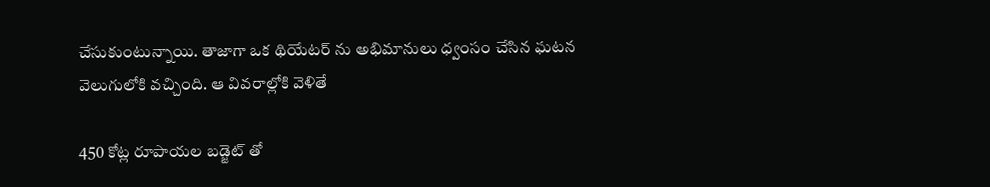చేసుకుంటున్నాయి. తాజాగా ఒక థియేటర్ ను అభిమానులు ధ్వంసం చేసిన ఘటన వెలుగులోకి వచ్చింది. ఆ వివరాల్లోకి వెళితే

450 కోట్ల రూపాయల బడ్జెట్ తో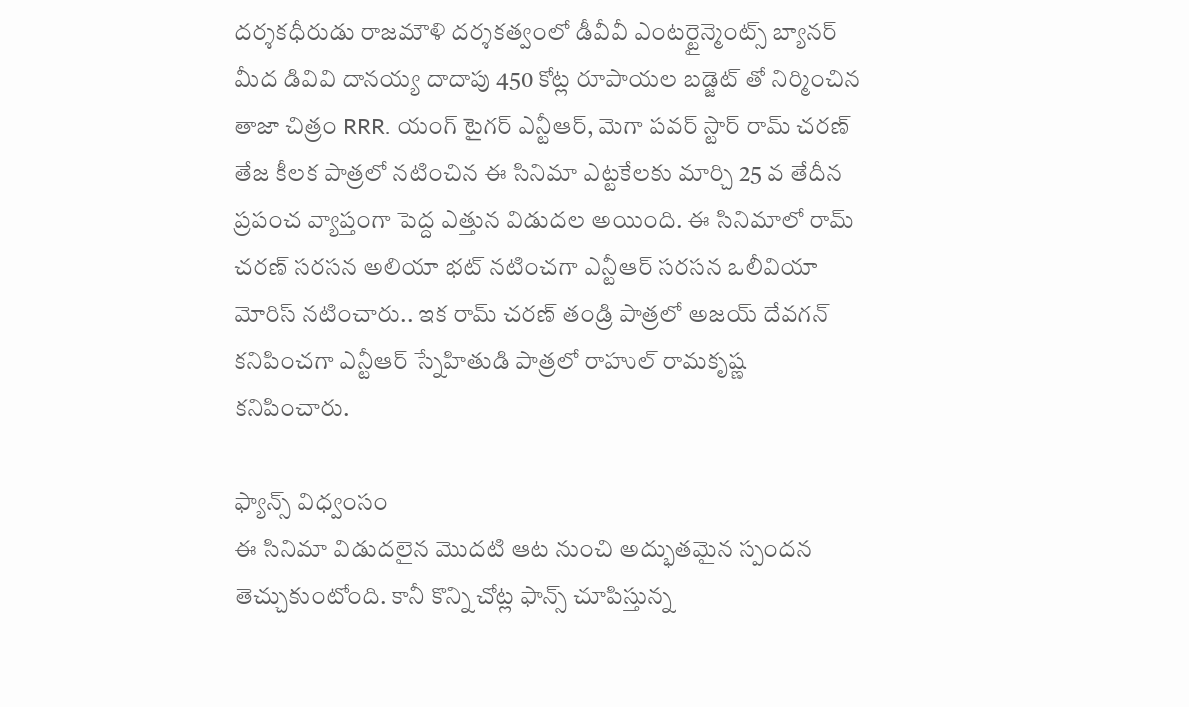దర్శకధీరుడు రాజమౌళి దర్శకత్వంలో డీవీవీ ఎంటర్టైన్మెంట్స్ బ్యానర్ మీద డివివి దానయ్య దాదాపు 450 కోట్ల రూపాయల బడ్జెట్ తో నిర్మించిన తాజా చిత్రం RRR. యంగ్ టైగర్ ఎన్టీఆర్, మెగా పవర్ స్టార్ రామ్ చరణ్ తేజ కీలక పాత్రలో నటించిన ఈ సినిమా ఎట్టకేలకు మార్చి 25 వ తేదీన ప్రపంచ వ్యాప్తంగా పెద్ద ఎత్తున విడుదల అయింది. ఈ సినిమాలో రామ్ చరణ్ సరసన అలియా భట్ నటించగా ఎన్టీఆర్ సరసన ఒలీవియా మోరిస్ నటించారు.. ఇక రామ్ చరణ్ తండ్రి పాత్రలో అజయ్ దేవగన్ కనిపించగా ఎన్టీఆర్ స్నేహితుడి పాత్రలో రాహుల్ రామకృష్ణ కనిపించారు.

ఫ్యాన్స్ విధ్వంసం
ఈ సినిమా విడుదలైన మొదటి ఆట నుంచి అద్భుతమైన స్పందన తెచ్చుకుంటోంది. కానీ కొన్ని చోట్ల ఫాన్స్ చూపిస్తున్న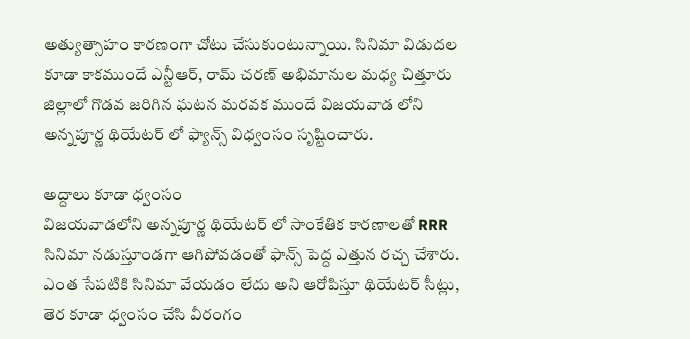అత్యుత్సాహం కారణంగా చోటు చేసుకుంటున్నాయి. సినిమా విడుదల కూడా కాకముందే ఎన్టీఆర్, రామ్ చరణ్ అభిమానుల మధ్య చిత్తూరు జిల్లాలో గొడవ జరిగిన ఘటన మరవక ముందే విజయవాడ లోని అన్నపూర్ణ థియేటర్ లో ఫ్యాన్స్ విధ్వంసం సృష్టించారు.

అద్దాలు కూడా ధ్వంసం
విజయవాడలోని అన్నపూర్ణ థియేటర్ లో సాంకేతిక కారణాలతో RRR సినిమా నడుస్తూండగా ఆగిపోవడంతో ఫాన్స్ పెద్ద ఎత్తున రచ్చ చేశారు. ఎంత సేపటికి సినిమా వేయడం లేదు అని ఆరోపిస్తూ థియేటర్ సీట్లు, తెర కూడా ధ్వంసం చేసి వీరంగం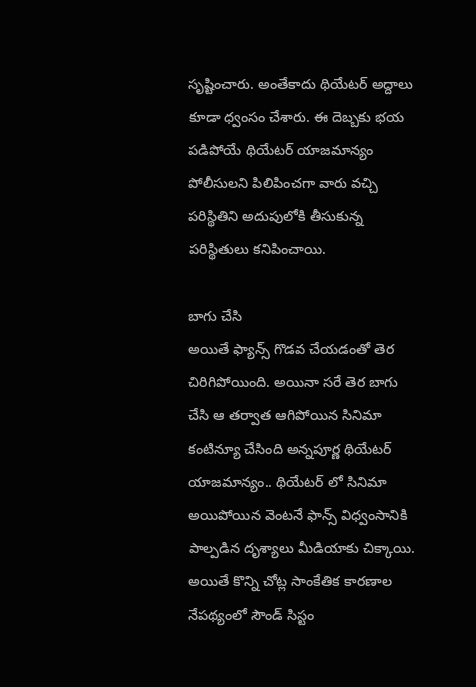సృష్టించారు. అంతేకాదు థియేటర్ అద్దాలు కూడా ధ్వంసం చేశారు. ఈ దెబ్బకు భయ పడిపోయే థియేటర్ యాజమాన్యం పోలీసులని పిలిపించగా వారు వచ్చి పరిస్థితిని అదుపులోకి తీసుకున్న పరిస్థితులు కనిపించాయి.

బాగు చేసి
అయితే ఫ్యాన్స్ గొడవ చేయడంతో తెర చిరిగిపోయింది. అయినా సరే తెర బాగు చేసి ఆ తర్వాత ఆగిపోయిన సినిమా కంటిన్యూ చేసింది అన్నపూర్ణ థియేటర్ యాజమాన్యం.. థియేటర్ లో సినిమా అయిపోయిన వెంటనే ఫాన్స్ విధ్వంసానికి పాల్పడిన దృశ్యాలు మీడియాకు చిక్కాయి. అయితే కొన్ని చోట్ల సాంకేతిక కారణాల నేపథ్యంలో సౌండ్ సిస్టం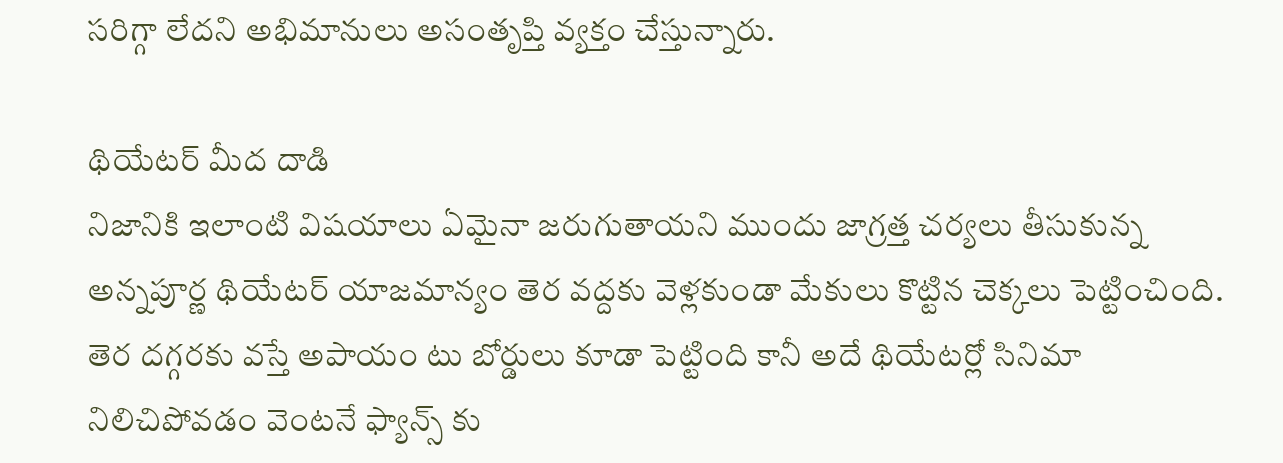సరిగ్గా లేదని అభిమానులు అసంతృప్తి వ్యక్తం చేస్తున్నారు.

థియేటర్ మీద దాడి
నిజానికి ఇలాంటి విషయాలు ఏమైనా జరుగుతాయని ముందు జాగ్రత్త చర్యలు తీసుకున్న అన్నపూర్ణ థియేటర్ యాజమాన్యం తెర వద్దకు వెళ్లకుండా మేకులు కొట్టిన చెక్కలు పెట్టించింది. తెర దగ్గరకు వస్తే అపాయం టు బోర్డులు కూడా పెట్టింది కానీ అదే థియేటర్లో సినిమా నిలిచిపోవడం వెంటనే ఫ్యాన్స్ కు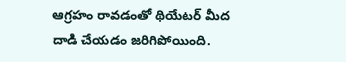ఆగ్రహం రావడంతో థియేటర్ మీద దాడి చేయడం జరిగిపోయింది.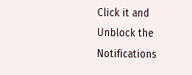Click it and Unblock the Notifications